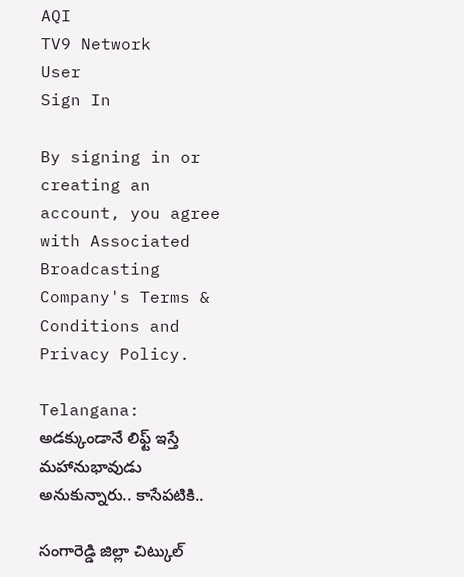AQI
TV9 Network
User
Sign In

By signing in or creating an account, you agree with Associated Broadcasting Company's Terms & Conditions and Privacy Policy.

Telangana: అడక్కుండానే లిఫ్ట్ ఇస్తే మహానుభావుడు అనుకున్నారు.. కాసేపటికి..

సంగారెడ్డి జిల్లా చిట్కుల్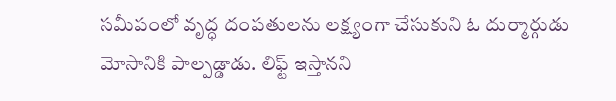సమీపంలో వృద్ధ దంపతులను లక్ష్యంగా చేసుకుని ఓ దుర్మార్గుడు మోసానికి పాల్పడ్డాడు. లిఫ్ట్ ఇస్తానని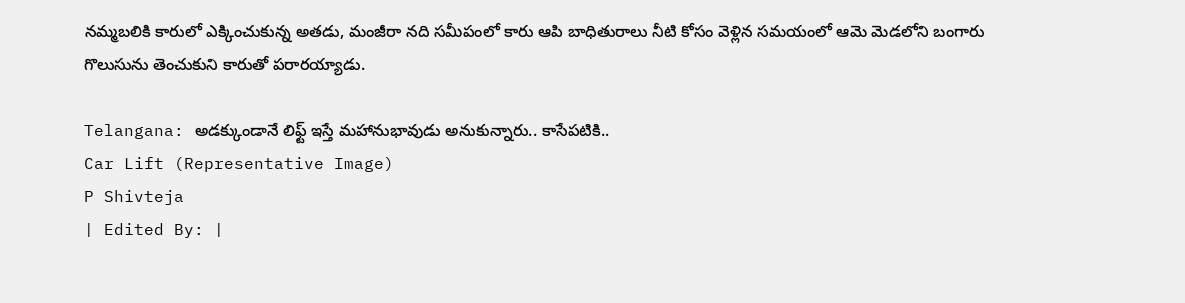నమ్మబలికి కారులో ఎక్కించుకున్న అతడు, మంజీరా నది సమీపంలో కారు ఆపి బాధితురాలు నీటి కోసం వెళ్లిన సమయంలో ఆమె మెడలోని బంగారు గొలుసును తెంచుకుని కారుతో పరారయ్యాడు.

Telangana: అడక్కుండానే లిఫ్ట్ ఇస్తే మహానుభావుడు అనుకున్నారు.. కాసేపటికి..
Car Lift (Representative Image)
P Shivteja
| Edited By: |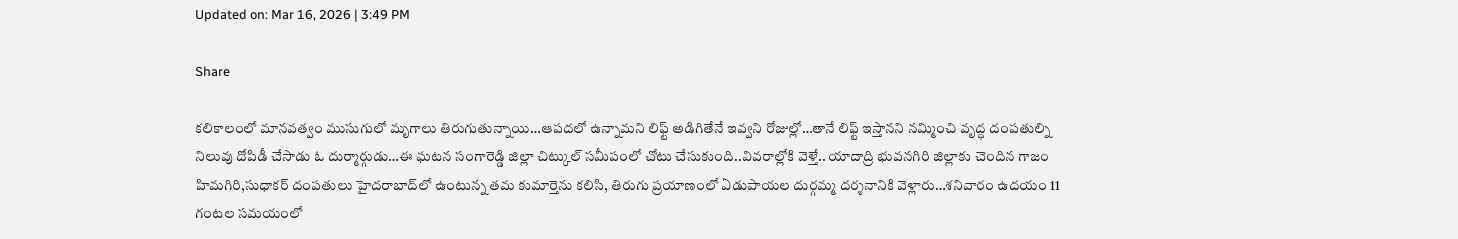Updated on: Mar 16, 2026 | 3:49 PM

Share

కలికాలంలో మానవత్వం ముసుగులో మృగాలు తిరుగుతున్నాయి…ఆపదలో ఉన్నామని లిఫ్ట్ అడిగితేనే ఇవ్వని రోజుల్లో…తానే లిఫ్ట్ ఇస్తానని నమ్మించి వృద్ధ దంపతుల్ని నిలువు దోపిడీ చేసాడు ఓ దుర్మార్గుడు…ఈ ఘటన సంగారెడ్డి జిల్లా చిట్కుల్ సమీపంలో చోటు చేసుకుంది..వివరాల్లోకి వెళ్తే.. యాదాద్రి భువనగిరి జిల్లాకు చెందిన గాజం హిమగిరి,సుధాకర్ దంపతులు హైదరాబాద్‌లో ఉంటున్న తమ కుమార్తెను కలిసి, తిరుగు ప్రయాణంలో ఏడుపాయల దుర్గమ్మ దర్శనానికి వెళ్లారు…శనివారం ఉదయం 11 గంటల సమయంలో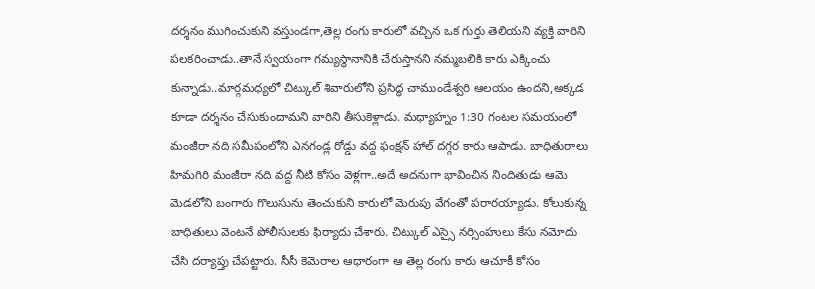దర్శనం ముగించుకుని వస్తుండగా,తెల్ల రంగు కారులో వచ్చిన ఒక గుర్తు తెలియని వ్యక్తి వారిని పలకరించాడు..తానే స్వయంగా గమ్యస్థానానికి చేరుస్తానని నమ్మబలికి కారు ఎక్కించు కున్నాడు..మార్గమధ్యలో చిట్కుల్ శివారులోని ప్రసిద్ధ చాముండేశ్వరి ఆలయం ఉందని,అక్కడ కూడా దర్శనం చేసుకుందామని వారిని తీసుకెళ్లాడు. మధ్యాహ్నం 1:30 గంటల సమయంలో మంజీరా నది సమీపంలోని ఎనగండ్ల రోడ్డు వద్ద ఫంక్షన్ హాల్ దగ్గర కారు ఆపాడు. బాధితురాలు హిమగిరి మంజీరా నది వద్ద నీటి కోసం వెళ్లగా..అదే అదనుగా భావించిన నిందితుడు ఆమె మెడలోని బంగారు గొలుసును తెంచుకుని కారులో మెరుపు వేగంతో పరారయ్యాడు. కోలుకున్న బాధితులు వెంటనే పోలీసులకు ఫిర్యాదు చేశారు. చిట్కుల్ ఎస్సై నర్సింహులు కేసు నమోదు చేసి దర్యాప్తు చేపట్టారు. సీసీ కెమెరాల ఆధారంగా ఆ తెల్ల రంగు కారు ఆచూకీ కోసం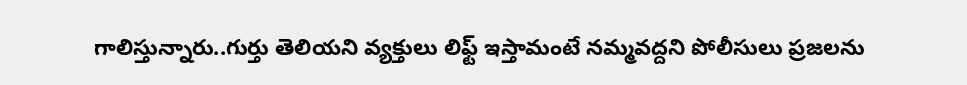గాలిస్తున్నారు..గుర్తు తెలియని వ్యక్తులు లిఫ్ట్ ఇస్తామంటే నమ్మవద్దని పోలీసులు ప్రజలను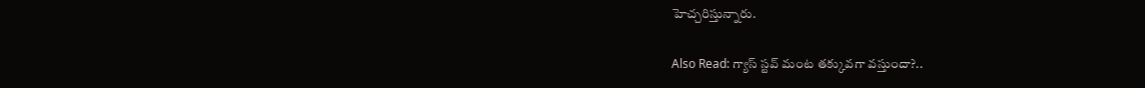హెచ్చరిస్తున్నారు.

Also Read: గ్యాస్ స్టవ్ మంట తక్కువగా వస్తుందా?..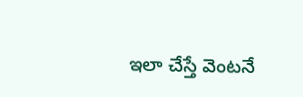ఇలా చేస్తే వెంటనే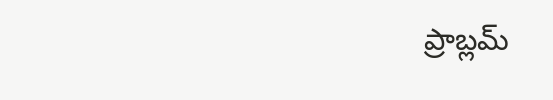ప్రాబ్లమ్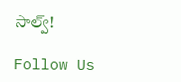సాల్వ్!

Follow Us